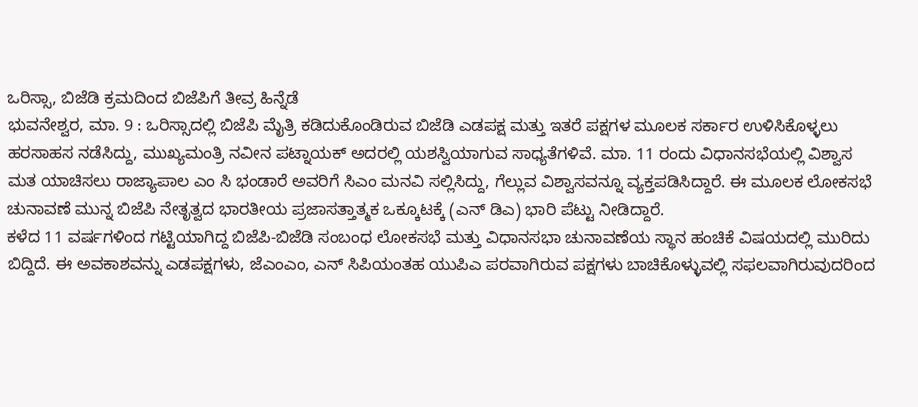ಒರಿಸ್ಸಾ, ಬಿಜೆಡಿ ಕ್ರಮದಿಂದ ಬಿಜೆಪಿಗೆ ತೀವ್ರ ಹಿನ್ನೆಡೆ
ಭುವನೇಶ್ವರ, ಮಾ. 9 : ಒರಿಸ್ಸಾದಲ್ಲಿ ಬಿಜೆಪಿ ಮೈತ್ರಿ ಕಡಿದುಕೊಂಡಿರುವ ಬಿಜೆಡಿ ಎಡಪಕ್ಷ ಮತ್ತು ಇತರೆ ಪಕ್ಷಗಳ ಮೂಲಕ ಸರ್ಕಾರ ಉಳಿಸಿಕೊಳ್ಳಲು ಹರಸಾಹಸ ನಡೆಸಿದ್ದು, ಮುಖ್ಯಮಂತ್ರಿ ನವೀನ ಪಟ್ನಾಯಕ್ ಅದರಲ್ಲಿ ಯಶಸ್ವಿಯಾಗುವ ಸಾಧ್ಯತೆಗಳಿವೆ. ಮಾ. 11 ರಂದು ವಿಧಾನಸಭೆಯಲ್ಲಿ ವಿಶ್ವಾಸ ಮತ ಯಾಚಿಸಲು ರಾಜ್ಯಾಪಾಲ ಎಂ ಸಿ ಭಂಡಾರೆ ಅವರಿಗೆ ಸಿಎಂ ಮನವಿ ಸಲ್ಲಿಸಿದ್ದು, ಗೆಲ್ಲುವ ವಿಶ್ವಾಸವನ್ನೂ ವ್ಯಕ್ತಪಡಿಸಿದ್ದಾರೆ. ಈ ಮೂಲಕ ಲೋಕಸಭೆ ಚುನಾವಣೆ ಮುನ್ನ ಬಿಜೆಪಿ ನೇತೃತ್ವದ ಭಾರತೀಯ ಪ್ರಜಾಸತ್ತಾತ್ಮಕ ಒಕ್ಕೂಟಕ್ಕೆ (ಎನ್ ಡಿಎ) ಭಾರಿ ಪೆಟ್ಟು ನೀಡಿದ್ದಾರೆ.
ಕಳೆದ 11 ವರ್ಷಗಳಿಂದ ಗಟ್ಟಿಯಾಗಿದ್ದ ಬಿಜೆಪಿ-ಬಿಜೆಡಿ ಸಂಬಂಧ ಲೋಕಸಭೆ ಮತ್ತು ವಿಧಾನಸಭಾ ಚುನಾವಣೆಯ ಸ್ಥಾನ ಹಂಚಿಕೆ ವಿಷಯದಲ್ಲಿ ಮುರಿದು ಬಿದ್ದಿದೆ. ಈ ಅವಕಾಶವನ್ನು ಎಡಪಕ್ಷಗಳು, ಜೆಎಂಎಂ, ಎನ್ ಸಿಪಿಯಂತಹ ಯುಪಿಎ ಪರವಾಗಿರುವ ಪಕ್ಷಗಳು ಬಾಚಿಕೊಳ್ಳುವಲ್ಲಿ ಸಫಲವಾಗಿರುವುದರಿಂದ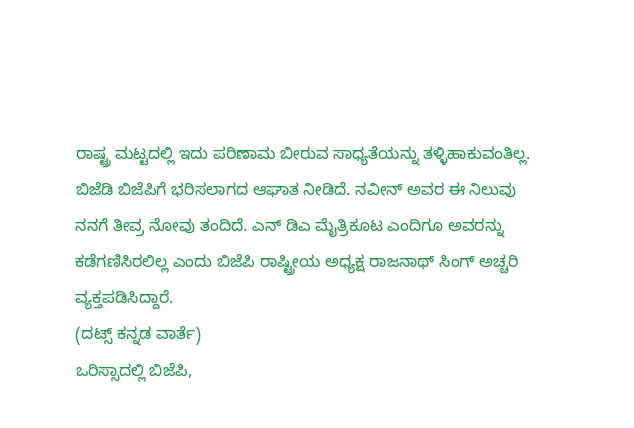ರಾಷ್ಟ್ರ ಮಟ್ಟದಲ್ಲಿ ಇದು ಪರಿಣಾಮ ಬೀರುವ ಸಾಧ್ಯತೆಯನ್ನು ತಳ್ಳಿಹಾಕುವಂತಿಲ್ಲ.
ಬಿಜೆಡಿ ಬಿಜೆಪಿಗೆ ಭರಿಸಲಾಗದ ಆಘಾತ ನೀಡಿದೆ. ನವೀನ್ ಅವರ ಈ ನಿಲುವು ನನಗೆ ತೀವ್ರ ನೋವು ತಂದಿದೆ. ಎನ್ ಡಿಎ ಮೈತ್ರಿಕೂಟ ಎಂದಿಗೂ ಅವರನ್ನು ಕಡೆಗಣಿಸಿರಲಿಲ್ಲ ಎಂದು ಬಿಜೆಪಿ ರಾಷ್ಟ್ರೀಯ ಅಧ್ಯಕ್ಷ ರಾಜನಾಥ್ ಸಿಂಗ್ ಅಚ್ಚರಿ ವ್ಯಕ್ತಪಡಿಸಿದ್ದಾರೆ.
(ದಟ್ಸ್ ಕನ್ನಡ ವಾರ್ತೆ)
ಒರಿಸ್ಸಾದಲ್ಲಿ ಬಿಜೆಪಿ,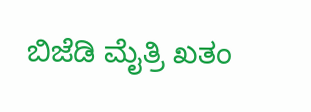ಬಿಜೆಡಿ ಮೈತ್ರಿ ಖತಂ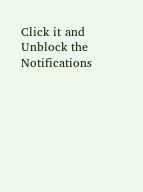Click it and Unblock the Notifications